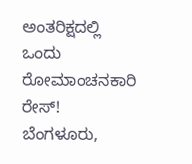ಅಂತರಿಕ್ಷದಲ್ಲಿ ಒಂದು ರೋಮಾಂಚನಕಾರಿ ರೇಸ್!
ಬೆಂಗಳೂರು,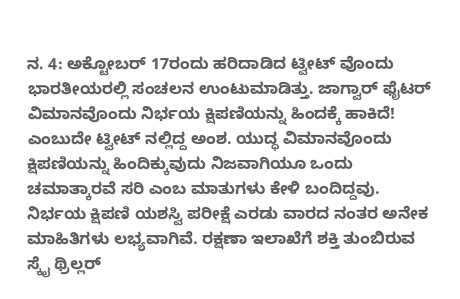ನ. 4: ಅಕ್ಟೋಬರ್ 17ರಂದು ಹರಿದಾಡಿದ ಟ್ವೀಟ್ ವೊಂದು ಭಾರತೀಯರಲ್ಲಿ ಸಂಚಲನ ಉಂಟುಮಾಡಿತ್ತು. ಜಾಗ್ವಾರ್ ಫೈಟರ್ ವಿಮಾನವೊಂದು ನಿರ್ಭಯ ಕ್ಷಿಪಣಿಯನ್ನು ಹಿಂದಕ್ಕೆ ಹಾಕಿದೆ! ಎಂಬುದೇ ಟ್ವೀಟ್ ನಲ್ಲಿದ್ದ ಅಂಶ. ಯುದ್ಧ ವಿಮಾನವೊಂದು ಕ್ಷಿಪಣಿಯನ್ನು ಹಿಂದಿಕ್ಕುವುದು ನಿಜವಾಗಿಯೂ ಒಂದು ಚಮಾತ್ಕಾರವೆ ಸರಿ ಎಂಬ ಮಾತುಗಳು ಕೇಳಿ ಬಂದಿದ್ದವು.
ನಿರ್ಭಯ ಕ್ಷಿಪಣಿ ಯಶಸ್ವಿ ಪರೀಕ್ಷೆ ಎರಡು ವಾರದ ನಂತರ ಅನೇಕ ಮಾಹಿತಿಗಳು ಲಭ್ಯವಾಗಿವೆ. ರಕ್ಷಣಾ ಇಲಾಖೆಗೆ ಶಕ್ತಿ ತುಂಬಿರುವ ಸ್ಕೈ ಥ್ರಿಲ್ಲರ್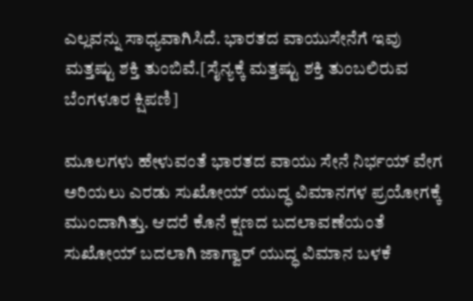ಎಲ್ಲವನ್ನು ಸಾಧ್ಯವಾಗಿಸಿದೆ. ಭಾರತದ ವಾಯುಸೇನೆಗೆ ಇವು ಮತ್ತಷ್ಟು ಶಕ್ತಿ ತುಂಬಿವೆ.[ಸೈನ್ಯಕ್ಕೆ ಮತ್ತಷ್ಟು ಶಕ್ತಿ ತುಂಬಲಿರುವ ಬೆಂಗಳೂರ ಕ್ಷಿಪಣಿ]

ಮೂಲಗಳು ಹೇಳುವಂತೆ ಭಾರತದ ವಾಯು ಸೇನೆ ನಿರ್ಭಯ್ ವೇಗ ಅರಿಯಲು ಎರಡು ಸುಖೋಯ್ ಯುದ್ಧ ವಿಮಾನಗಳ ಪ್ರಯೋಗಕ್ಕೆ ಮುಂದಾಗಿತ್ತು. ಆದರೆ ಕೊನೆ ಕ್ಷಣದ ಬದಲಾವಣೆಯಂತೆ ಸುಖೋಯ್ ಬದಲಾಗಿ ಜಾಗ್ವಾರ್ ಯುದ್ಧ ವಿಮಾನ ಬಳಕೆ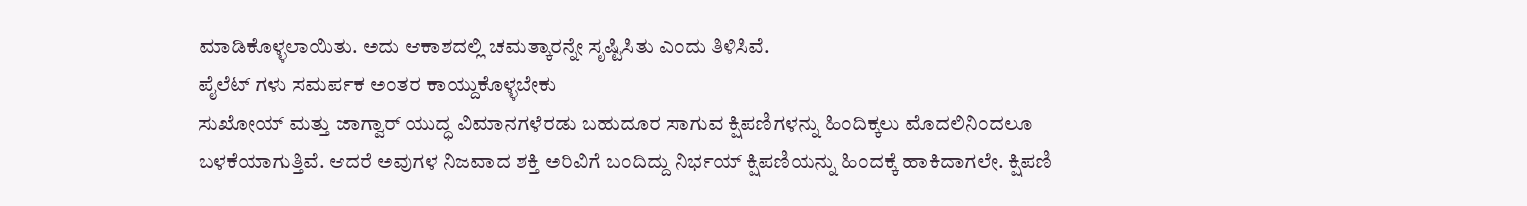ಮಾಡಿಕೊಳ್ಳಲಾಯಿತು. ಅದು ಆಕಾಶದಲ್ಲಿ ಚಮತ್ಕಾರನ್ನೇ ಸೃಷ್ಟಿಸಿತು ಎಂದು ತಿಳಿಸಿವೆ.
ಪೈಲೆಟ್ ಗಳು ಸಮರ್ಪಕ ಅಂತರ ಕಾಯ್ದುಕೊಳ್ಳಬೇಕು
ಸುಖೋಯ್ ಮತ್ತು ಜಾಗ್ವಾರ್ ಯುದ್ಧ ವಿಮಾನಗಳೆರಡು ಬಹುದೂರ ಸಾಗುವ ಕ್ಷಿಪಣಿಗಳನ್ನು ಹಿಂದಿಕ್ಕಲು ಮೊದಲಿನಿಂದಲೂ ಬಳಕೆಯಾಗುತ್ತಿವೆ. ಆದರೆ ಅವುಗಳ ನಿಜವಾದ ಶಕ್ತಿ ಅರಿವಿಗೆ ಬಂದಿದ್ದು ನಿರ್ಭಯ್ ಕ್ಷಿಪಣಿಯನ್ನು ಹಿಂದಕ್ಕೆ ಹಾಕಿದಾಗಲೇ. ಕ್ಷಿಪಣಿ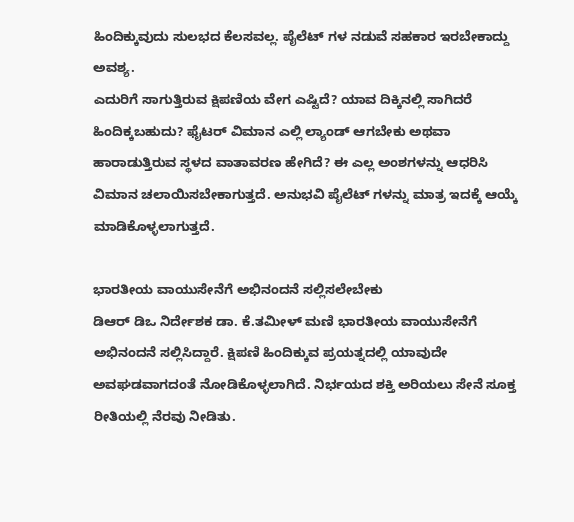ಹಿಂದಿಕ್ಕುವುದು ಸುಲಭದ ಕೆಲಸವಲ್ಲ. ಪೈಲೆಟ್ ಗಳ ನಡುವೆ ಸಹಕಾರ ಇರಬೇಕಾದ್ದು ಅವಶ್ಯ.
ಎದುರಿಗೆ ಸಾಗುತ್ತಿರುವ ಕ್ಷಿಪಣಿಯ ವೇಗ ಎಷ್ಟಿದೆ? ಯಾವ ದಿಕ್ಕಿನಲ್ಲಿ ಸಾಗಿದರೆ ಹಿಂದಿಕ್ಕಬಹುದು? ಫೈಟರ್ ವಿಮಾನ ಎಲ್ಲಿ ಲ್ಯಾಂಡ್ ಆಗಬೇಕು ಅಥವಾ ಹಾರಾಡುತ್ತಿರುವ ಸ್ಥಳದ ವಾತಾವರಣ ಹೇಗಿದೆ? ಈ ಎಲ್ಲ ಅಂಶಗಳನ್ನು ಆಧರಿಸಿ ವಿಮಾನ ಚಲಾಯಿಸಬೇಕಾಗುತ್ತದೆ. ಅನುಭವಿ ಪೈಲೆಟ್ ಗಳನ್ನು ಮಾತ್ರ ಇದಕ್ಕೆ ಆಯ್ಕೆ ಮಾಡಿಕೊಳ್ಳಲಾಗುತ್ತದೆ.

ಭಾರತೀಯ ವಾಯುಸೇನೆಗೆ ಅಭಿನಂದನೆ ಸಲ್ಲಿಸಲೇಬೇಕು
ಡಿಆರ್ ಡಿಒ ನಿರ್ದೇಶಕ ಡಾ. ಕೆ.ತಮೀಳ್ ಮಣಿ ಭಾರತೀಯ ವಾಯುಸೇನೆಗೆ ಅಭಿನಂದನೆ ಸಲ್ಲಿಸಿದ್ದಾರೆ. ಕ್ಷಿಪಣಿ ಹಿಂದಿಕ್ಕುವ ಪ್ರಯತ್ನದಲ್ಲಿ ಯಾವುದೇ ಅವಘಡವಾಗದಂತೆ ನೋಡಿಕೊಳ್ಳಲಾಗಿದೆ. ನಿರ್ಭಯದ ಶಕ್ತಿ ಅರಿಯಲು ಸೇನೆ ಸೂಕ್ತ ರೀತಿಯಲ್ಲಿ ನೆರವು ನೀಡಿತು.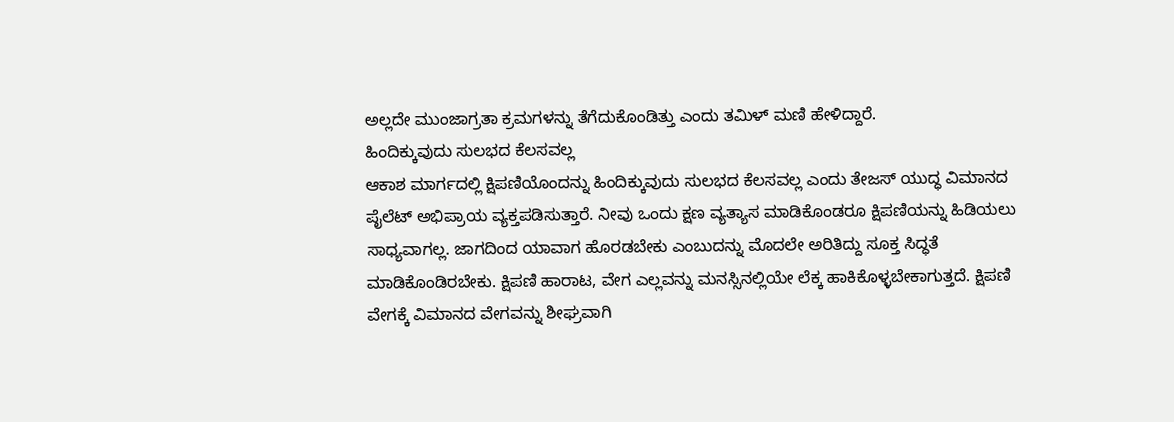ಅಲ್ಲದೇ ಮುಂಜಾಗ್ರತಾ ಕ್ರಮಗಳನ್ನು ತೆಗೆದುಕೊಂಡಿತ್ತು ಎಂದು ತಮಿಳ್ ಮಣಿ ಹೇಳಿದ್ದಾರೆ.
ಹಿಂದಿಕ್ಕುವುದು ಸುಲಭದ ಕೆಲಸವಲ್ಲ
ಆಕಾಶ ಮಾರ್ಗದಲ್ಲಿ ಕ್ಷಿಪಣಿಯೊಂದನ್ನು ಹಿಂದಿಕ್ಕುವುದು ಸುಲಭದ ಕೆಲಸವಲ್ಲ ಎಂದು ತೇಜಸ್ ಯುದ್ಧ ವಿಮಾನದ ಪೈಲೆಟ್ ಅಭಿಪ್ರಾಯ ವ್ಯಕ್ತಪಡಿಸುತ್ತಾರೆ. ನೀವು ಒಂದು ಕ್ಷಣ ವ್ಯತ್ಯಾಸ ಮಾಡಿಕೊಂಡರೂ ಕ್ಷಿಪಣಿಯನ್ನು ಹಿಡಿಯಲು ಸಾಧ್ಯವಾಗಲ್ಲ. ಜಾಗದಿಂದ ಯಾವಾಗ ಹೊರಡಬೇಕು ಎಂಬುದನ್ನು ಮೊದಲೇ ಅರಿತಿದ್ದು ಸೂಕ್ತ ಸಿದ್ಧತೆ ಮಾಡಿಕೊಂಡಿರಬೇಕು. ಕ್ಷಿಪಣಿ ಹಾರಾಟ, ವೇಗ ಎಲ್ಲವನ್ನು ಮನಸ್ಸಿನಲ್ಲಿಯೇ ಲೆಕ್ಕ ಹಾಕಿಕೊಳ್ಳಬೇಕಾಗುತ್ತದೆ. ಕ್ಷಿಪಣಿ ವೇಗಕ್ಕೆ ವಿಮಾನದ ವೇಗವನ್ನು ಶೀಘ್ರವಾಗಿ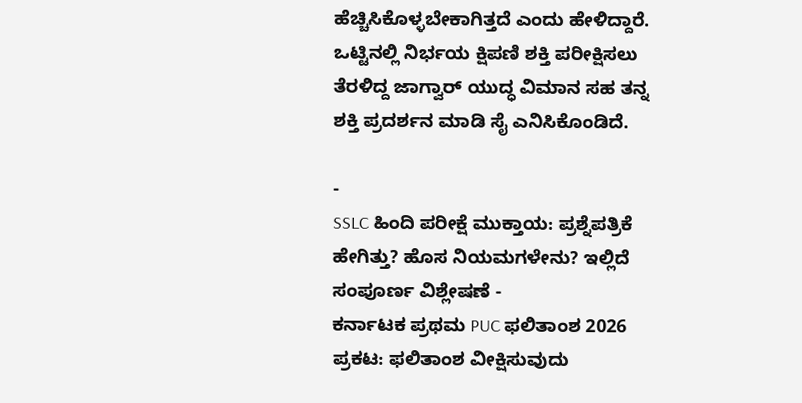ಹೆಚ್ಚಿಸಿಕೊಳ್ಳಬೇಕಾಗಿತ್ತದೆ ಎಂದು ಹೇಳಿದ್ದಾರೆ.
ಒಟ್ಟಿನಲ್ಲಿ ನಿರ್ಭಯ ಕ್ಷಿಪಣಿ ಶಕ್ತಿ ಪರೀಕ್ಷಿಸಲು ತೆರಳಿದ್ದ ಜಾಗ್ವಾರ್ ಯುದ್ಧ ವಿಮಾನ ಸಹ ತನ್ನ ಶಕ್ತಿ ಪ್ರದರ್ಶನ ಮಾಡಿ ಸೈ ಎನಿಸಿಕೊಂಡಿದೆ.

-
SSLC ಹಿಂದಿ ಪರೀಕ್ಷೆ ಮುಕ್ತಾಯ: ಪ್ರಶ್ನೆಪತ್ರಿಕೆ ಹೇಗಿತ್ತು? ಹೊಸ ನಿಯಮಗಳೇನು? ಇಲ್ಲಿದೆ ಸಂಪೂರ್ಣ ವಿಶ್ಲೇಷಣೆ -
ಕರ್ನಾಟಕ ಪ್ರಥಮ PUC ಫಲಿತಾಂಶ 2026 ಪ್ರಕಟ: ಫಲಿತಾಂಶ ವೀಕ್ಷಿಸುವುದು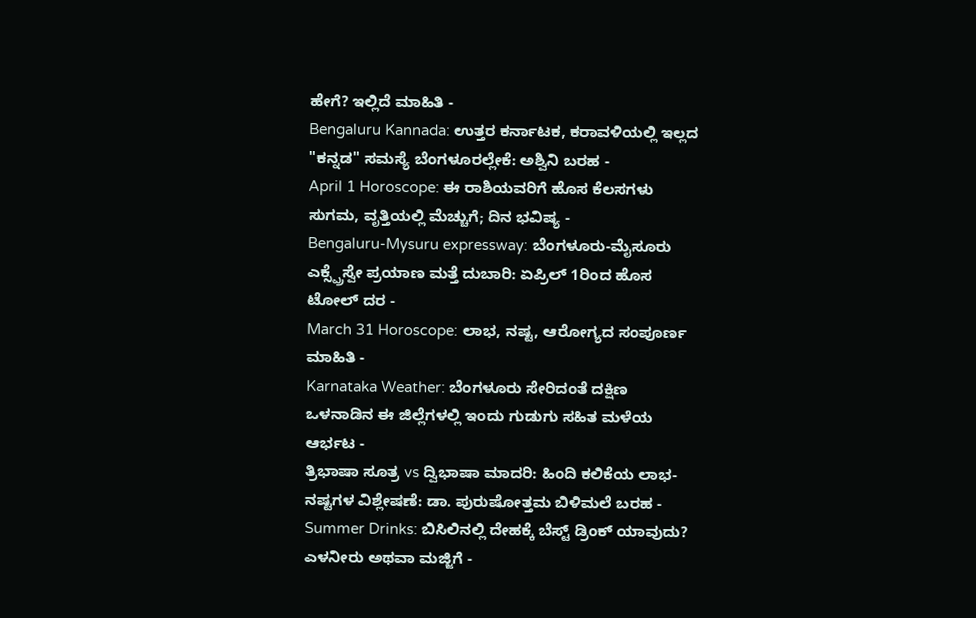ಹೇಗೆ? ಇಲ್ಲಿದೆ ಮಾಹಿತಿ -
Bengaluru Kannada: ಉತ್ತರ ಕರ್ನಾಟಕ, ಕರಾವಳಿಯಲ್ಲಿ ಇಲ್ಲದ "ಕನ್ನಡ" ಸಮಸ್ಯೆ ಬೆಂಗಳೂರಲ್ಲೇಕೆ: ಅಶ್ವಿನಿ ಬರಹ -
April 1 Horoscope: ಈ ರಾಶಿಯವರಿಗೆ ಹೊಸ ಕೆಲಸಗಳು ಸುಗಮ, ವೃತ್ತಿಯಲ್ಲಿ ಮೆಚ್ಚುಗೆ; ದಿನ ಭವಿಷ್ಯ -
Bengaluru-Mysuru expressway: ಬೆಂಗಳೂರು-ಮೈಸೂರು ಎಕ್ಸ್ಪ್ರೆಸ್ವೇ ಪ್ರಯಾಣ ಮತ್ತೆ ದುಬಾರಿ: ಏಪ್ರಿಲ್ 1ರಿಂದ ಹೊಸ ಟೋಲ್ ದರ -
March 31 Horoscope: ಲಾಭ, ನಷ್ಟ, ಆರೋಗ್ಯದ ಸಂಪೂರ್ಣ ಮಾಹಿತಿ -
Karnataka Weather: ಬೆಂಗಳೂರು ಸೇರಿದಂತೆ ದಕ್ಷಿಣ ಒಳನಾಡಿನ ಈ ಜಿಲ್ಲೆಗಳಲ್ಲಿ ಇಂದು ಗುಡುಗು ಸಹಿತ ಮಳೆಯ ಆರ್ಭಟ -
ತ್ರಿಭಾಷಾ ಸೂತ್ರ vs ದ್ವಿಭಾಷಾ ಮಾದರಿ: ಹಿಂದಿ ಕಲಿಕೆಯ ಲಾಭ-ನಷ್ಟಗಳ ವಿಶ್ಲೇಷಣೆ: ಡಾ. ಪುರುಷೋತ್ತಮ ಬಿಳಿಮಲೆ ಬರಹ -
Summer Drinks: ಬಿಸಿಲಿನಲ್ಲಿ ದೇಹಕ್ಕೆ ಬೆಸ್ಟ್ ಡ್ರಿಂಕ್ ಯಾವುದು? ಎಳನೀರು ಅಥವಾ ಮಜ್ಜಿಗೆ -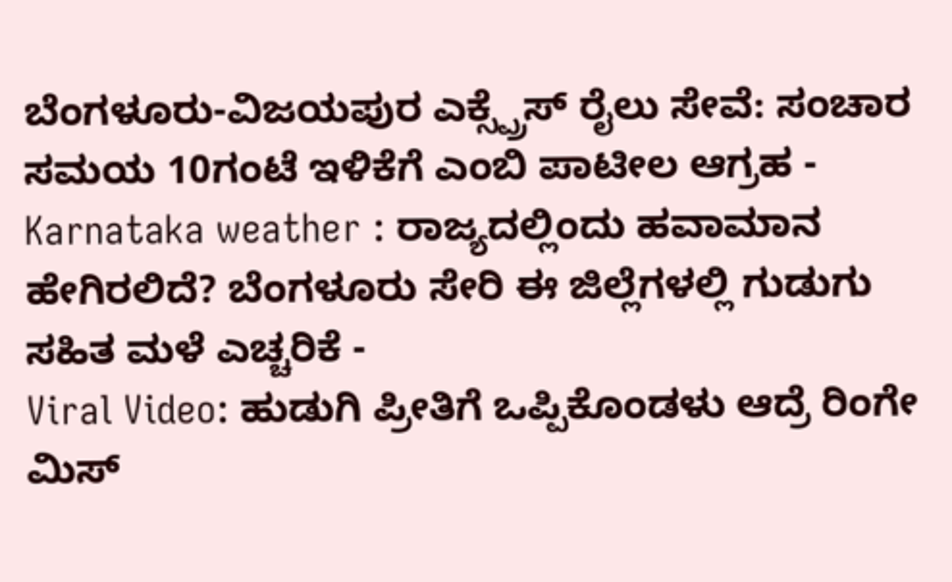ಬೆಂಗಳೂರು-ವಿಜಯಪುರ ಎಕ್ಸ್ಪ್ರೆಸ್ ರೈಲು ಸೇವೆ: ಸಂಚಾರ ಸಮಯ 10ಗಂಟೆ ಇಳಿಕೆಗೆ ಎಂಬಿ ಪಾಟೀಲ ಆಗ್ರಹ -
Karnataka weather : ರಾಜ್ಯದಲ್ಲಿಂದು ಹವಾಮಾನ ಹೇಗಿರಲಿದೆ? ಬೆಂಗಳೂರು ಸೇರಿ ಈ ಜಿಲ್ಲೆಗಳಲ್ಲಿ ಗುಡುಗು ಸಹಿತ ಮಳೆ ಎಚ್ಚರಿಕೆ -
Viral Video: ಹುಡುಗಿ ಪ್ರೀತಿಗೆ ಒಪ್ಪಿಕೊಂಡಳು ಆದ್ರೆ ರಿಂಗೇ ಮಿಸ್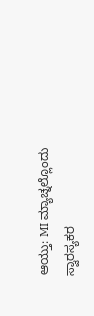ಆಯ್ತು: MI ಮ್ಯಾಚ್ನಲ್ಲೊಂದು ಸ್ವಾರಸ್ಯಕರ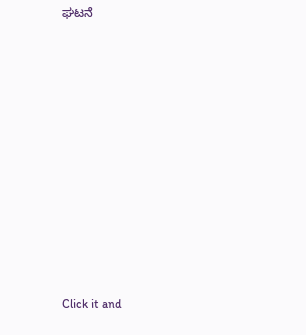ಘಟನೆ












Click it and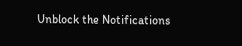Unblock the Notifications